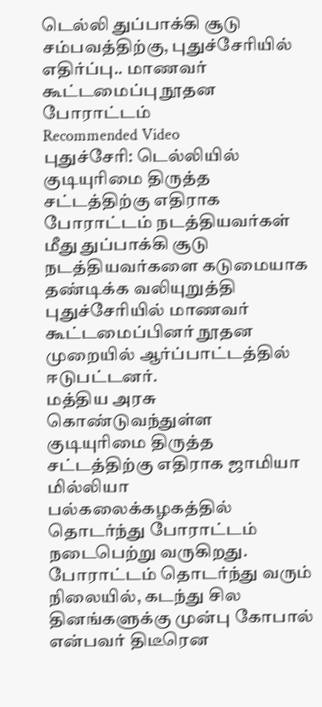டெல்லி துப்பாக்கி சூடு சம்பவத்திற்கு, புதுச்சேரியில் எதிர்ப்பு.. மாணவர் கூட்டமைப்பு நூதன போராட்டம்
Recommended Video
புதுச்சேரி: டெல்லியில் குடியுரிமை திருத்த சட்டத்திற்கு எதிராக போராட்டம் நடத்தியவர்கள் மீது துப்பாக்கி சூடு நடத்தியவர்களை கடுமையாக தண்டிக்க வலியுறுத்தி புதுச்சேரியில் மாணவர் கூட்டமைப்பினர் நூதன முறையில் ஆர்ப்பாட்டத்தில் ஈடுபட்டனர்.
மத்திய அரசு கொண்டுவந்துள்ள குடியுரிமை திருத்த சட்டத்திற்கு எதிராக ஜாமியா மில்லியா பல்கலைக்கழகத்தில் தொடர்ந்து போராட்டம் நடைபெற்று வருகிறது. போராட்டம் தொடர்ந்து வரும் நிலையில், கடந்து சில தினங்களுக்கு முன்பு கோபால் என்பவர் திடீரென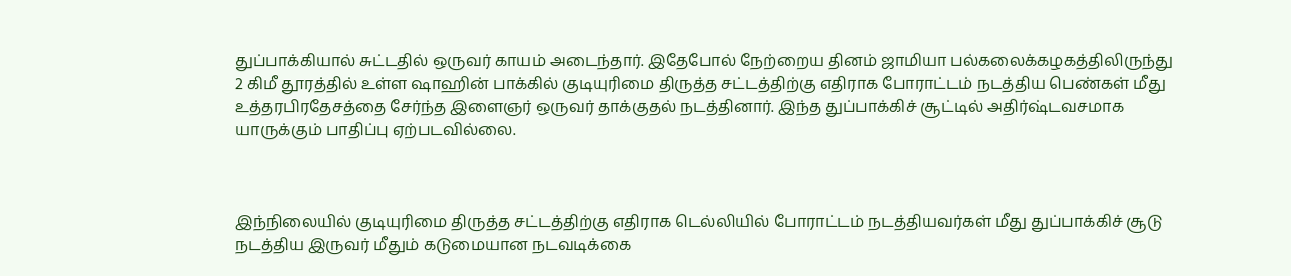துப்பாக்கியால் சுட்டதில் ஒருவர் காயம் அடைந்தார். இதேபோல் நேற்றைய தினம் ஜாமியா பல்கலைக்கழகத்திலிருந்து 2 கிமீ தூரத்தில் உள்ள ஷாஹின் பாக்கில் குடியுரிமை திருத்த சட்டத்திற்கு எதிராக போராட்டம் நடத்திய பெண்கள் மீது உத்தரபிரதேசத்தை சேர்ந்த இளைஞர் ஒருவர் தாக்குதல் நடத்தினார். இந்த துப்பாக்கிச் சூட்டில் அதிர்ஷ்டவசமாக யாருக்கும் பாதிப்பு ஏற்படவில்லை.



இந்நிலையில் குடியுரிமை திருத்த சட்டத்திற்கு எதிராக டெல்லியில் போராட்டம் நடத்தியவர்கள் மீது துப்பாக்கிச் சூடு நடத்திய இருவர் மீதும் கடுமையான நடவடிக்கை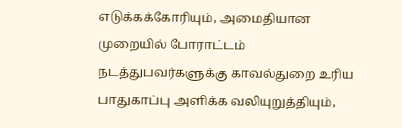எடுக்கக்கோரியும், அமைதியான முறையில் போராட்டம் நடத்துபவர்களுக்கு காவல்துறை உரிய பாதுகாப்பு அளிக்க வலியுறுத்தியும்,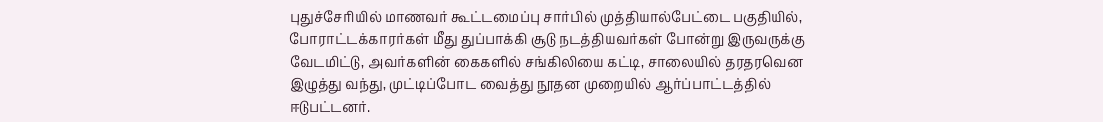புதுச்சேரியில் மாணவர் கூட்டமைப்பு சார்பில் முத்தியால்பேட்டை பகுதியில், போராட்டக்காரர்கள் மீது துப்பாக்கி சூடு நடத்தியவர்கள் போன்று இருவருக்கு வேடமிட்டு, அவர்களின் கைகளில் சங்கிலியை கட்டி, சாலையில் தரதரவென இழுத்து வந்து, முட்டிப்போட வைத்து நூதன முறையில் ஆர்ப்பாட்டத்தில் ஈடுபட்டனர்.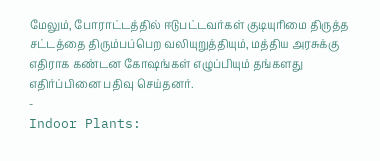மேலும், போராட்டத்தில் ஈடுபட்டவர்கள் குடியுரிமை திருத்த சட்டத்தை திரும்பப்பெற வலியுறுத்தியும், மத்திய அரசுக்கு எதிராக கண்டன கோஷங்கள் எழுப்பியும் தங்களது எதிர்ப்பினை பதிவு செய்தனர்.
-
Indoor Plants: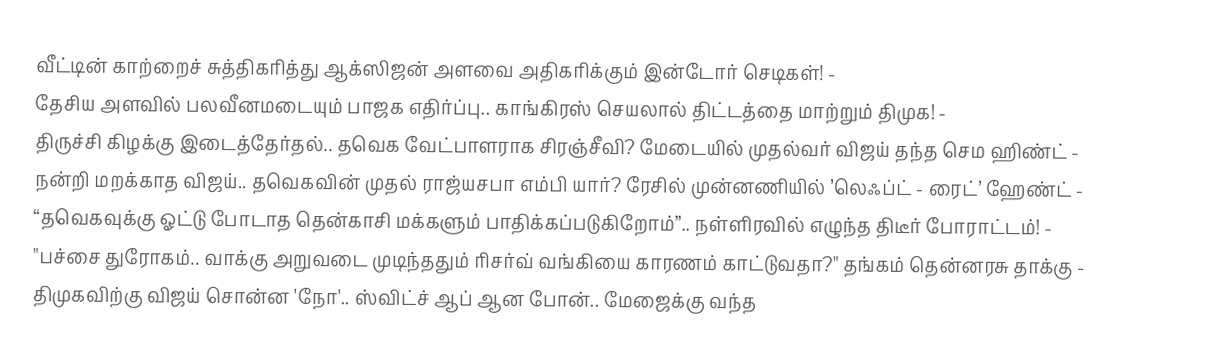வீட்டின் காற்றைச் சுத்திகரித்து ஆக்ஸிஜன் அளவை அதிகரிக்கும் இன்டோர் செடிகள்! -
தேசிய அளவில் பலவீனமடையும் பாஜக எதிர்ப்பு.. காங்கிரஸ் செயலால் திட்டத்தை மாற்றும் திமுக! -
திருச்சி கிழக்கு இடைத்தேர்தல்.. தவெக வேட்பாளராக சிரஞ்சீவி? மேடையில் முதல்வர் விஜய் தந்த செம ஹிண்ட் -
நன்றி மறக்காத விஜய்.. தவெகவின் முதல் ராஜ்யசபா எம்பி யார்? ரேசில் முன்னணியில் ’லெஃப்ட் - ரைட்’ ஹேண்ட் -
“தவெகவுக்கு ஓட்டு போடாத தென்காசி மக்களும் பாதிக்கப்படுகிறோம்”.. நள்ளிரவில் எழுந்த திடீர் போராட்டம்! -
"பச்சை துரோகம்.. வாக்கு அறுவடை முடிந்ததும் ரிசர்வ் வங்கியை காரணம் காட்டுவதா?" தங்கம் தென்னரசு தாக்கு -
திமுகவிற்கு விஜய் சொன்ன 'நோ'.. ஸ்விட்ச் ஆப் ஆன போன்.. மேஜைக்கு வந்த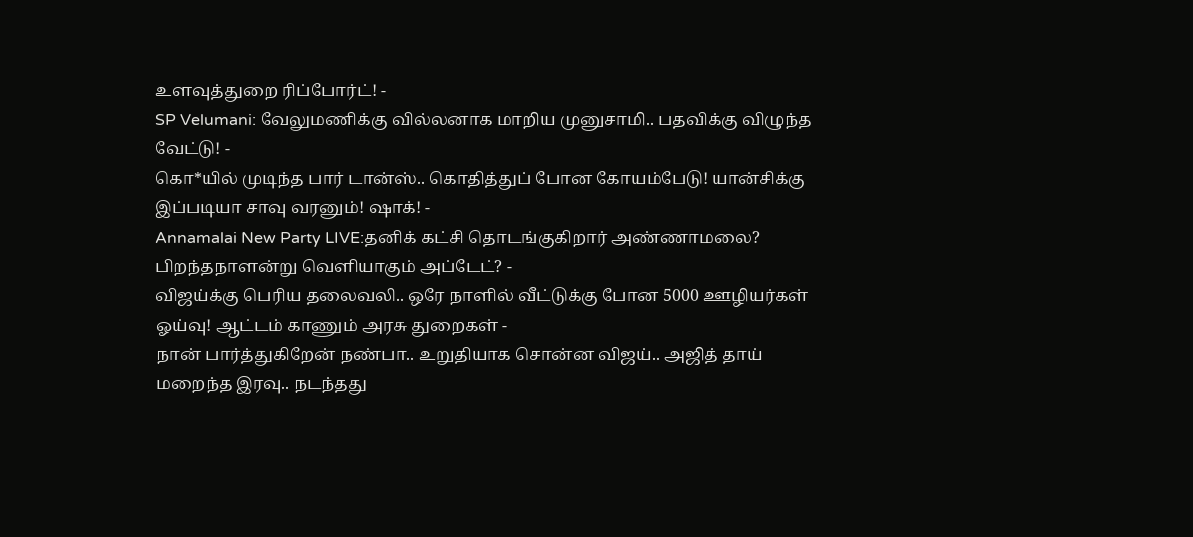உளவுத்துறை ரிப்போர்ட்! -
SP Velumani: வேலுமணிக்கு வில்லனாக மாறிய முனுசாமி.. பதவிக்கு விழுந்த வேட்டு! -
கொ*யில் முடிந்த பார் டான்ஸ்.. கொதித்துப் போன கோயம்பேடு! யான்சிக்கு இப்படியா சாவு வரனும்! ஷாக்! -
Annamalai New Party LIVE:தனிக் கட்சி தொடங்குகிறார் அண்ணாமலை? பிறந்தநாளன்று வெளியாகும் அப்டேட்? -
விஜய்க்கு பெரிய தலைவலி.. ஒரே நாளில் வீட்டுக்கு போன 5000 ஊழியர்கள் ஓய்வு! ஆட்டம் காணும் அரசு துறைகள் -
நான் பார்த்துகிறேன் நண்பா.. உறுதியாக சொன்ன விஜய்.. அஜித் தாய் மறைந்த இரவு.. நடந்தது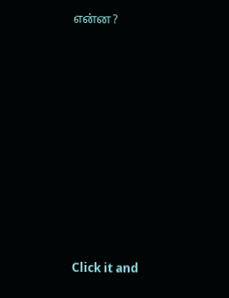என்ன?












Click it and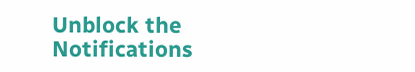Unblock the Notifications